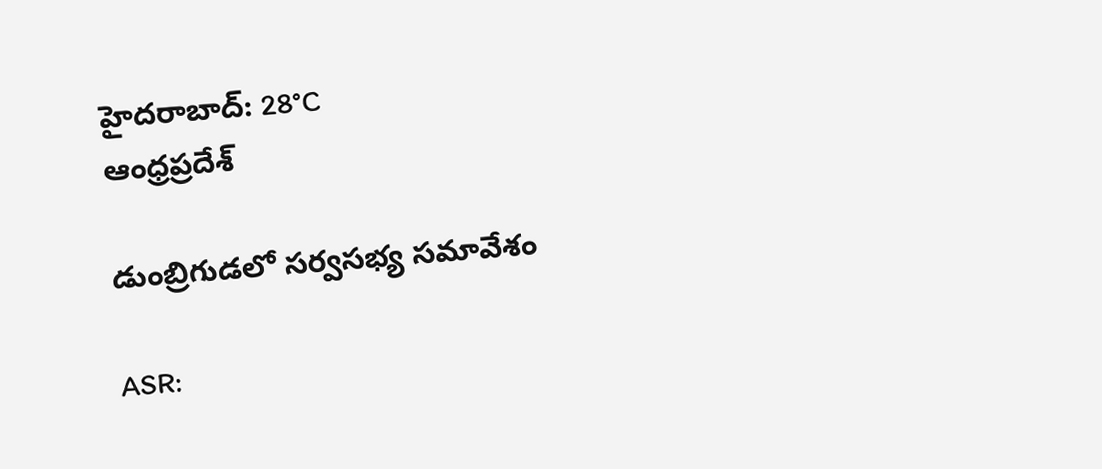హైదరాబాద్: 28°C
ఆంధ్రప్రదేశ్

డుంబ్రిగుడలో సర్వసభ్య సమావేశం

ASR: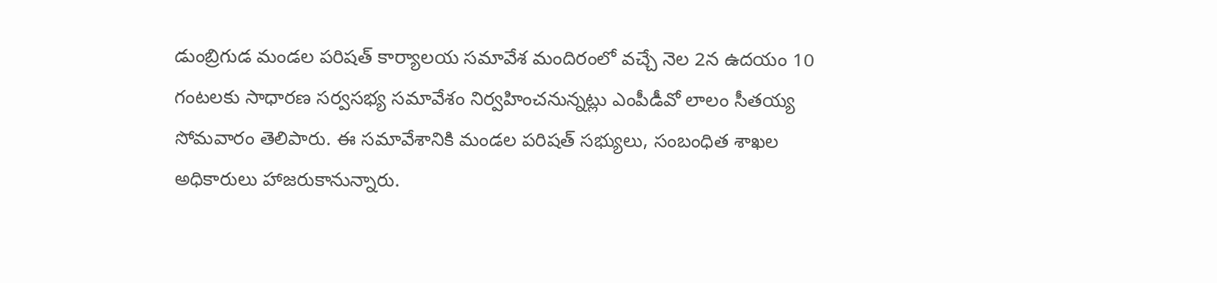డుంబ్రిగుడ మండల పరిషత్ కార్యాలయ సమావేశ మందిరంలో వచ్చే నెల 2న ఉదయం 10 గంటలకు సాధారణ సర్వసభ్య సమావేశం నిర్వహించనున్నట్లు ఎంపీడీవో లాలం సీతయ్య సోమవారం తెలిపారు. ఈ సమావేశానికి మండల పరిషత్ సభ్యులు, సంబంధిత శాఖల అధికారులు హాజరుకానున్నారు.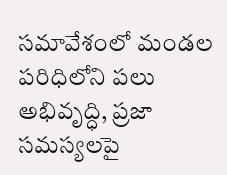సమావేశంలో మండల పరిధిలోని పలు అభివృద్ధి, ప్రజా సమస్యలపై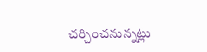చర్చించనున్నట్లు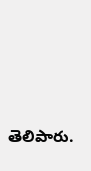తెలిపారు.